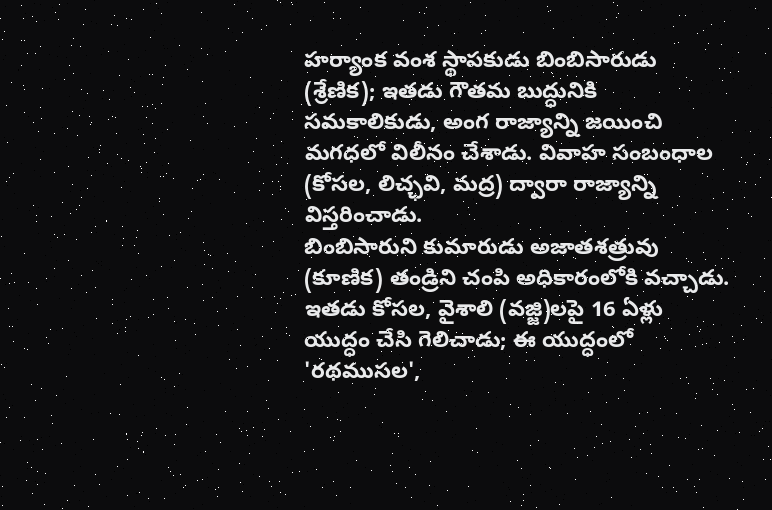హర్యాంక వంశ స్థాపకుడు బింబిసారుడు (శ్రేణిక); ఇతడు గౌతమ బుద్ధునికి సమకాలికుడు, అంగ రాజ్యాన్ని జయించి మగధలో విలీనం చేశాడు. వివాహ సంబంధాల (కోసల, లిచ్ఛవి, మద్ర) ద్వారా రాజ్యాన్ని విస్తరించాడు.
బింబిసారుని కుమారుడు అజాతశత్రువు (కూణిక) తండ్రిని చంపి అధికారంలోకి వచ్చాడు. ఇతడు కోసల, వైశాలి (వజ్జి)లపై 16 ఏళ్లు యుద్ధం చేసి గెలిచాడు; ఈ యుద్ధంలో 'రథముసల',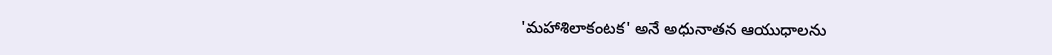'మహాశిలాకంటక' అనే అధునాతన ఆయుధాలను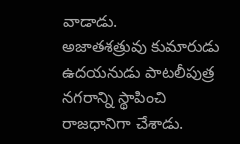వాడాడు.
అజాతశత్రువు కుమారుడు ఉదయనుడు పాటలీపుత్ర నగరాన్ని స్థాపించి రాజధానిగా చేశాడు.